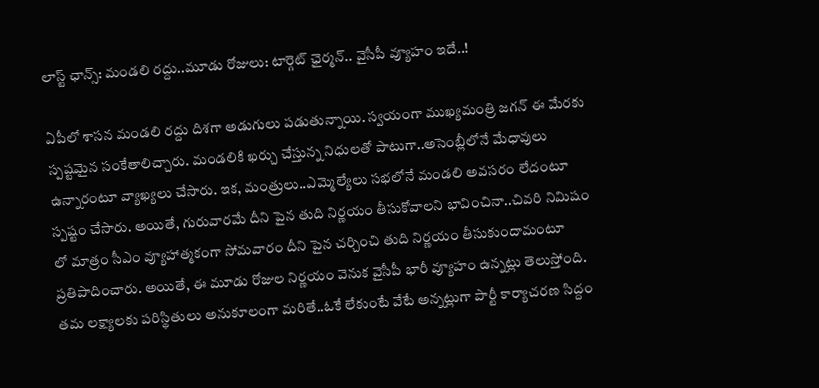లాస్ట్ ఛాన్స్: మండలి రద్దు..మూడు రోజులు: టార్గెట్ ఛైర్మన్.. వైసీపీ వ్యూహం ఇదే..!

ఏపీలో శాసన మండలి రద్దు దిశగా అడుగులు పడుతున్నాయి. స్వయంగా ముఖ్యమంత్రి జగన్ ఈ మేరకు స్పష్టమైన సంకేతాలిచ్చారు. మండలికి ఖర్చు చేస్తున్న నిధులతో పాటుగా..అసెంబ్లీలోనే మేధావులు ఉన్నారంటూ వ్యాఖ్యలు చేసారు. ఇక, మంత్రులు..ఎమ్మెల్యేలు సభలోనే మండలి అవసరం లేదంటూ స్పష్టం చేసారు. అయితే, గురువారమే దీని పైన తుది నిర్ణయం తీసుకోవాలని భావించినా..చివరి నిమిషం లో మాత్రం సీఎం వ్యూహాత్మకంగా సోమవారం దీని పైన చర్చించి తుది నిర్ణయం తీసుకుందామంటూ ప్రతిపాదించారు. అయితే, ఈ మూడు రోజుల నిర్ణయం వెనుక వైసీపీ భారీ వ్యూహం ఉన్నట్లు తెలుస్తోంది. తమ లక్ష్యాలకు పరిస్థితులు అనుకూలంగా మరితే..ఓకే లేకుంటే వేటే అన్నట్లుగా పార్టీ కార్యాచరణ సిద్దం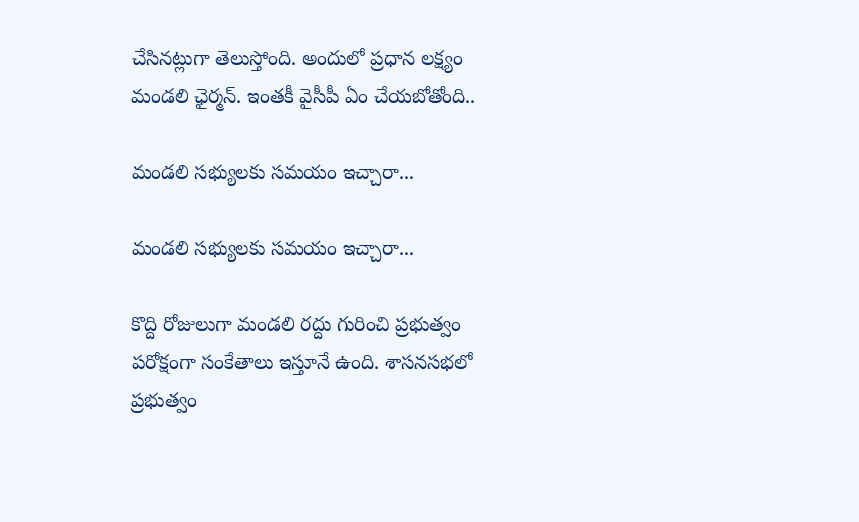చేసినట్లుగా తెలుస్తోంది. అందులో ప్రధాన లక్ష్యం మండలి ఛైర్మన్. ఇంతకీ వైసీపీ ఏం చేయబోతోంది..

మండలి సభ్యులకు సమయం ఇచ్చారా...

మండలి సభ్యులకు సమయం ఇచ్చారా...

కొద్ది రోజులుగా మండలి రద్దు గురించి ప్రభుత్వం పరోక్షంగా సంకేతాలు ఇస్తూనే ఉంది. శాసనసభలో ప్రభుత్వం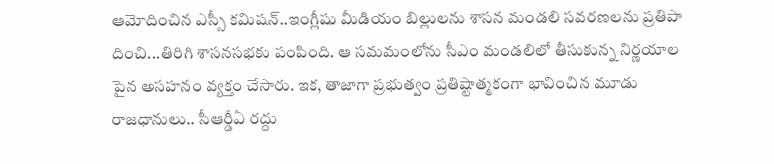ఆమోదించిన ఎస్సీ కమిషన్..ఇంగ్లీషు మీడియం బిల్లులను శాసన మండలి సవరణలను ప్రతిపా దించి...తిరిగి శాసనసభకు పంపింది. ఆ సమమంలోను సీఎం మండలిలో తీసుకున్న నిర్ణయాల పైన అసహనం వ్యక్తం చేసారు. ఇక, తాజాగా ప్రభుత్వం ప్రతిష్టాత్మకంగా భావించిన మూడు రాజధానులు.. సీఆర్డీఏ రద్దు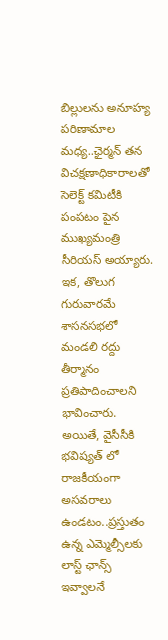బిల్లులను అనూహ్య పరిణామాల మధ్య..ఛైర్మన్ తన విచక్షణాధికారాలతో సెలెక్ట్ కమిటీకి పంపటం పైన ముఖ్యమంత్రి సీరియస్ అయ్యారు. ఇక, తొలుగ గురువారమే శాసనసభలో మండలి రద్దు తీర్మానం ప్రతిపాదించాలని భావించారు. అయితే, వైసీసీకి భవిష్యత్ లో రాజకీయంగా అసవరాలు ఉండటం..ప్రస్తుతం ఉన్న ఎమ్మెల్సీలకు లాస్ట్ ఛాన్స్ ఇవ్వాలనే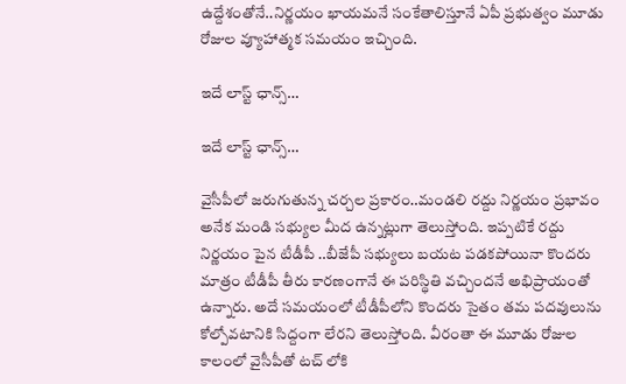ఉద్దేశంతోనే..నిర్ణయం ఖాయమనే సంకేతాలిస్తూనే ఏపీ ప్రభుత్వం మూడు రోజుల వ్యూహాత్మక సమయం ఇచ్చింది.

ఇదే లాస్ట్ ఛాన్స్...

ఇదే లాస్ట్ ఛాన్స్...

వైసీపీలో జరుగుతున్న చర్చల ప్రకారం..మండలి రద్దు నిర్ణయం ప్రభావం అనేక మండి సభ్యుల మీద ఉన్నట్లుగా తెలుస్తోంది. ఇప్పటికే రద్దు నిర్ణయం పైన టీడీపీ ..బీజేపీ సభ్యులు బయట పడకపోయినా కొందరు మాత్రం టీడీపీ తీరు కారణంగానే ఈ పరిస్థితి వచ్చిందనే అభిప్రాయంతో ఉన్నారు. అదే సమయంలో టీడీపీలోని కొందరు సైతం తమ పదవులును కోల్పోవటానికి సిద్దంగా లేరని తెలుస్తోంది. వీరంతా ఈ మూడు రోజుల కాలంలో వైసీపీతో టచ్ లోకి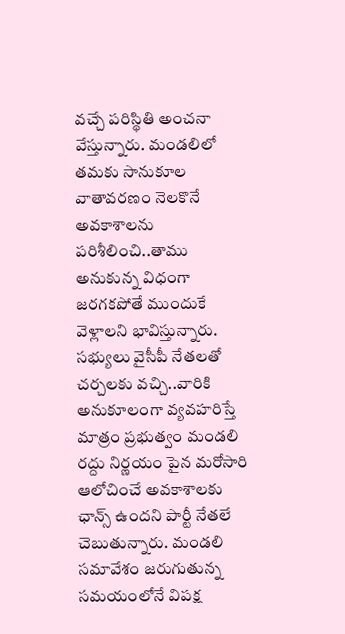వచ్చే పరిస్థితి అంచనా వేస్తున్నారు. మండలిలో తమకు సానుకూల వాతావరణం నెలకొనే అవకాశాలను పరిశీలించి..తాము అనుకున్న విధంగా జరగకపోతే ముందుకే వెళ్లాలని భావిస్తున్నారు. సభ్యులు వైసీపీ నేతలతో చర్చలకు వచ్చి..వారికి అనుకూలంగా వ్యవహరిస్తే మాత్రం ప్రభుత్వం మండలి రద్దు నిర్ణయం పైన మరోసారి ఆలోచించే అవకాశాలకు ఛాన్స్ ఉందని పార్టీ నేతలే చెబుతున్నారు. మండలి సమావేశం జరుగుతున్న సమయంలోనే విపక్ష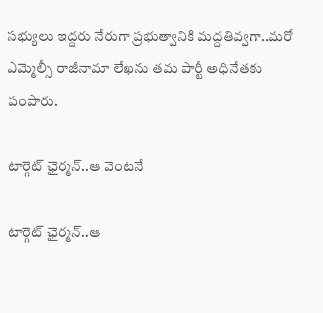సభ్యులు ఇద్దరు నేరుగా ప్రభుత్వానికి మద్దతివ్వగా..మరో ఎమ్మెల్సీ రాజీనామా లేఖను తమ పార్టీ అధినేతకు పంపారు.

టార్గెట్ ఛైర్మన్..ఆ వెంటనే

టార్గెట్ ఛైర్మన్..ఆ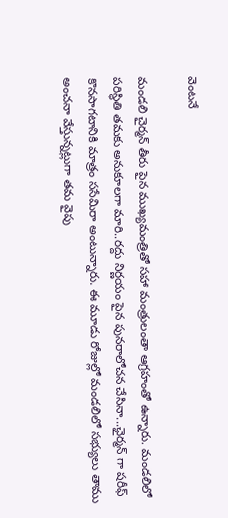వెంటనే

మండలి చైర్మన్ తీరు పైన ముఖ్యమంత్రితో సహా మంత్రులంతా ఆగ్రహంతో ఉన్నారు. మండలిలో పరిస్థితి తమకు అనుకూలగా మారి..రద్దు నిర్ణయం పైన పునరాలోచన చేసినా...ఛైర్మన్ గా షరీఫ్ కొనసాగటానికి మాత్రం ససేమిరా అంటున్నారు. ఈ మూడు రోజుల్లో మండలిలో సభ్యులు తాము అంచనా వేస్తున్నట్లుగా తమ వైపు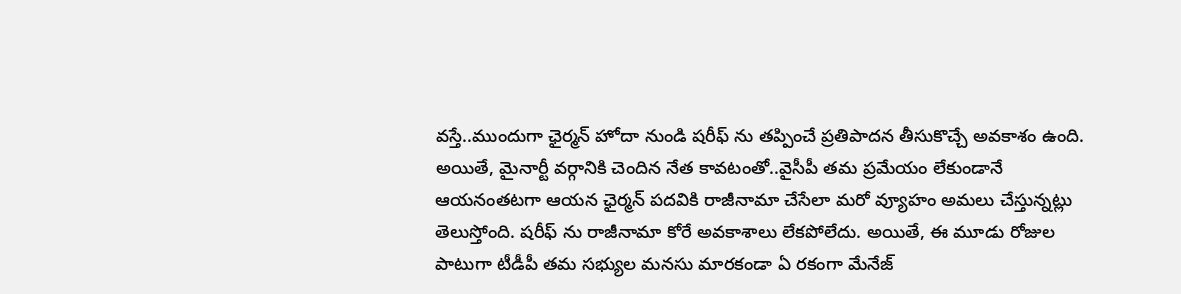వస్తే..ముందుగా ఛైర్మన్ హోదా నుండి షరీఫ్ ను తప్పించే ప్రతిపాదన తీసుకొచ్చే అవకాశం ఉంది. అయితే, మైనార్టీ వర్గానికి చెందిన నేత కావటంతో..వైసీపీ తమ ప్రమేయం లేకుండానే ఆయనంతటగా ఆయన ఛైర్మన్ పదవికి రాజీనామా చేసేలా మరో వ్యూహం అమలు చేస్తున్నట్లు తెలుస్తోంది. షరీఫ్ ను రాజీనామా కోరే అవకాశాలు లేకపోలేదు. అయితే, ఈ మూడు రోజుల పాటుగా టీడీపీ తమ సభ్యుల మనసు మారకండా ఏ రకంగా మేనేజ్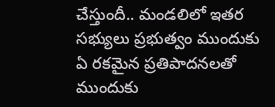చేస్తుందీ.. మండలిలో ఇతర సభ్యులు ప్రభుత్వం ముందుకు ఏ రకమైన ప్రతిపాదనలతో ముందుకు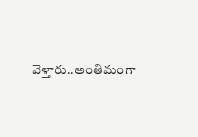వెళ్తారు..అంతిమంగా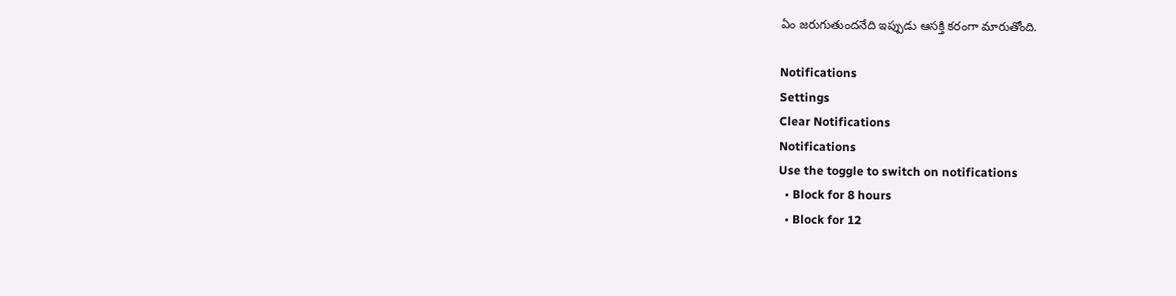ఏం జరుగుతుందనేది ఇప్పుడు ఆసక్తి కరంగా మారుతోంది.

Notifications
Settings
Clear Notifications
Notifications
Use the toggle to switch on notifications
  • Block for 8 hours
  • Block for 12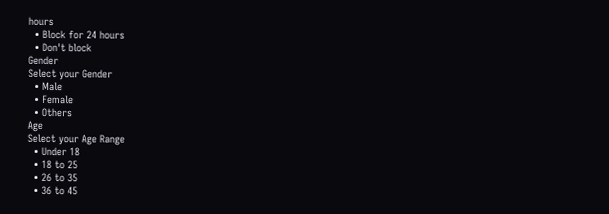hours
  • Block for 24 hours
  • Don't block
Gender
Select your Gender
  • Male
  • Female
  • Others
Age
Select your Age Range
  • Under 18
  • 18 to 25
  • 26 to 35
  • 36 to 45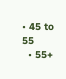• 45 to 55
  • 55+